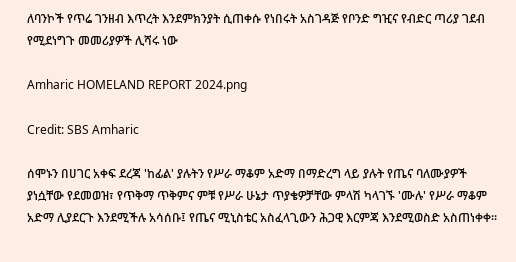ለባንኮች የጥሬ ገንዘብ እጥረት እንደምክንያት ሲጠቀሱ የነበሩት አስገዳጅ የቦንድ ግዢና የብድር ጣሪያ ገደብ የሚደነግጉ መመሪያዎች ሊሻሩ ነው

Amharic HOMELAND REPORT 2024.png

Credit: SBS Amharic

ሰሞኑን በሀገር አቀፍ ደረጃ 'ከፊል' ያሉትን የሥራ ማቆም አድማ በማድረግ ላይ ያሉት የጤና ባለሙያዎች ያነሷቸው የደመወዝ፣ የጥቅማ ጥቅምና ምቹ የሥራ ሁኔታ ጥያቄዎቻቸው ምላሽ ካላገኙ 'ሙሉ' የሥራ ማቆም አድማ ሊያደርጉ እንደሚችሉ አሳሰቡ፤ የጤና ሚኒስቴር አስፈላጊውን ሕጋዊ እርምጃ እንደሚወስድ አስጠነቀቀ።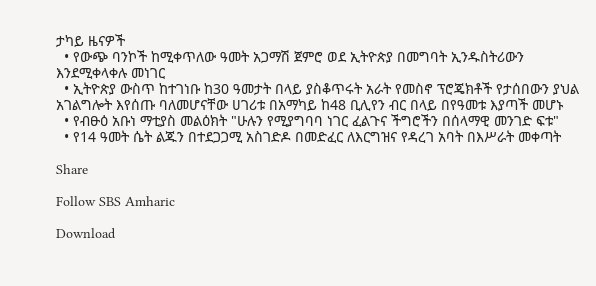ታካይ ዜናዎች
  • የውጭ ባንኮች ከሚቀጥለው ዓመት አጋማሽ ጀምሮ ወደ ኢትዮጵያ በመግባት ኢንዱስትሪውን እንደሚቀላቀሉ መነገር
  • ኢትዮጵያ ውስጥ ከተገነቡ ከ30 ዓመታት በላይ ያስቆጥሩት አራት የመስኖ ፕሮጄክቶች የታሰበውን ያህል አገልግሎት እየሰጡ ባለመሆናቸው ሀገሪቱ በአማካይ ከ48 ቢሊየን ብር በላይ በየዓመቱ እያጣች መሆኑ
  • የብፁዕ አቡነ ማቲያስ መልዕክት "ሁሉን የሚያግባባ ነገር ፈልጉና ችግሮችን በሰላማዊ መንገድ ፍቱ"
  • የ14 ዓመት ሴት ልጁን በተደጋጋሚ አስገድዶ በመድፈር ለእርግዝና የዳረገ አባት በእሥራት መቀጣት

Share

Follow SBS Amharic

Download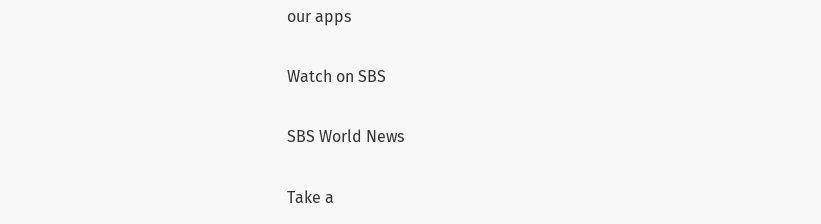our apps

Watch on SBS

SBS World News

Take a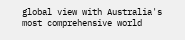global view with Australia's most comprehensive world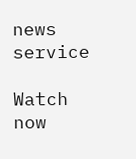news service

Watch now